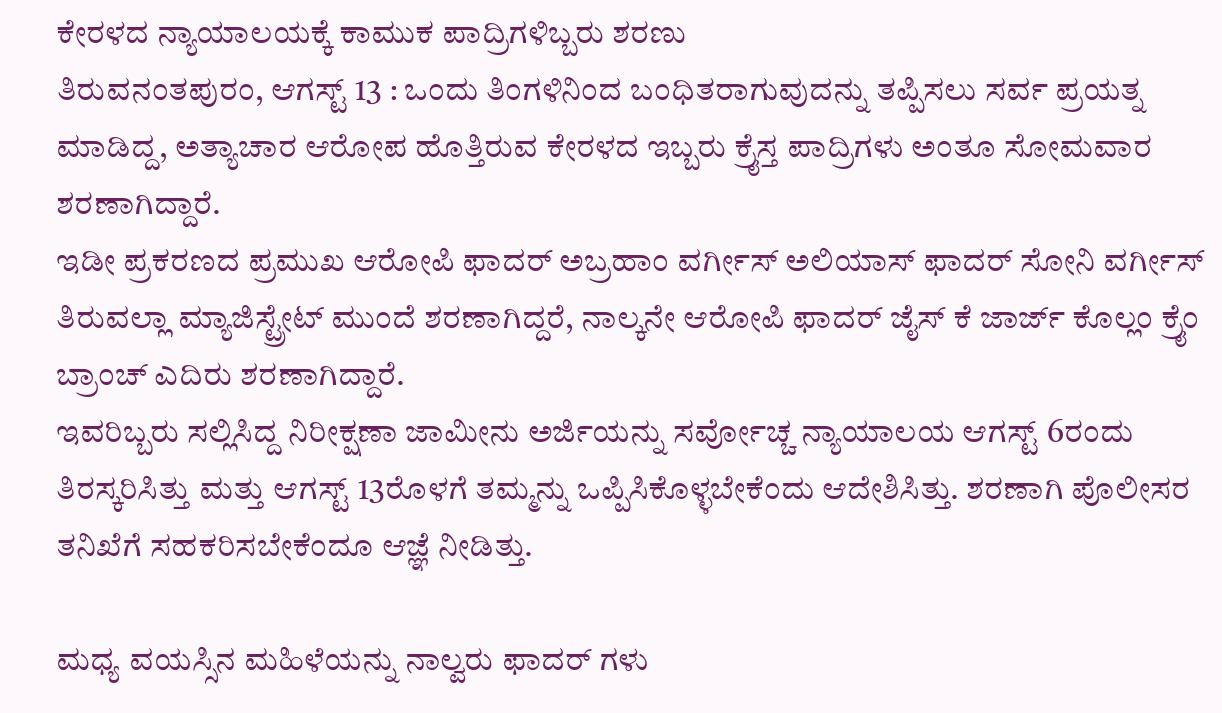ಕೇರಳದ ನ್ಯಾಯಾಲಯಕ್ಕೆ ಕಾಮುಕ ಪಾದ್ರಿಗಳಿಬ್ಬರು ಶರಣು
ತಿರುವನಂತಪುರಂ, ಆಗಸ್ಟ್ 13 : ಒಂದು ತಿಂಗಳಿನಿಂದ ಬಂಧಿತರಾಗುವುದನ್ನು ತಪ್ಪಿಸಲು ಸರ್ವ ಪ್ರಯತ್ನ ಮಾಡಿದ್ದ, ಅತ್ಯಾಚಾರ ಆರೋಪ ಹೊತ್ತಿರುವ ಕೇರಳದ ಇಬ್ಬರು ಕ್ರೈಸ್ತ ಪಾದ್ರಿಗಳು ಅಂತೂ ಸೋಮವಾರ ಶರಣಾಗಿದ್ದಾರೆ.
ಇಡೀ ಪ್ರಕರಣದ ಪ್ರಮುಖ ಆರೋಪಿ ಫಾದರ್ ಅಬ್ರಹಾಂ ವರ್ಗೀಸ್ ಅಲಿಯಾಸ್ ಫಾದರ್ ಸೋನಿ ವರ್ಗೀಸ್ ತಿರುವಲ್ಲಾ ಮ್ಯಾಜಿಸ್ಟ್ರೇಟ್ ಮುಂದೆ ಶರಣಾಗಿದ್ದರೆ, ನಾಲ್ಕನೇ ಆರೋಪಿ ಫಾದರ್ ಜೈಸ್ ಕೆ ಜಾರ್ಜ್ ಕೊಲ್ಲಂ ಕ್ರೈಂ ಬ್ರಾಂಚ್ ಎದಿರು ಶರಣಾಗಿದ್ದಾರೆ.
ಇವರಿಬ್ಬರು ಸಲ್ಲಿಸಿದ್ದ ನಿರೀಕ್ಷಣಾ ಜಾಮೀನು ಅರ್ಜಿಯನ್ನು ಸರ್ವೋಚ್ಚ ನ್ಯಾಯಾಲಯ ಆಗಸ್ಟ್ 6ರಂದು ತಿರಸ್ಕರಿಸಿತ್ತು ಮತ್ತು ಆಗಸ್ಟ್ 13ರೊಳಗೆ ತಮ್ಮನ್ನು ಒಪ್ಪಿಸಿಕೊಳ್ಳಬೇಕೆಂದು ಆದೇಶಿಸಿತ್ತು. ಶರಣಾಗಿ ಪೊಲೀಸರ ತನಿಖೆಗೆ ಸಹಕರಿಸಬೇಕೆಂದೂ ಆಜ್ಞೆ ನೀಡಿತ್ತು.

ಮಧ್ಯ ವಯಸ್ಸಿನ ಮಹಿಳೆಯನ್ನು ನಾಲ್ವರು ಫಾದರ್ ಗಳು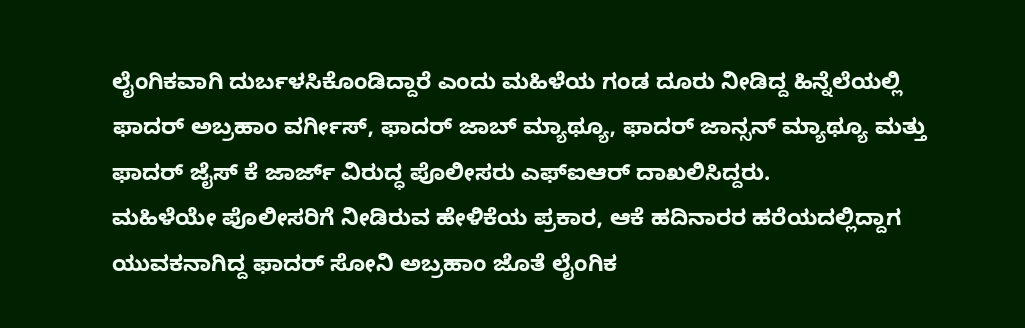ಲೈಂಗಿಕವಾಗಿ ದುರ್ಬಳಸಿಕೊಂಡಿದ್ದಾರೆ ಎಂದು ಮಹಿಳೆಯ ಗಂಡ ದೂರು ನೀಡಿದ್ದ ಹಿನ್ನೆಲೆಯಲ್ಲಿ ಫಾದರ್ ಅಬ್ರಹಾಂ ವರ್ಗೀಸ್, ಫಾದರ್ ಜಾಬ್ ಮ್ಯಾಥ್ಯೂ, ಫಾದರ್ ಜಾನ್ಸನ್ ಮ್ಯಾಥ್ಯೂ ಮತ್ತು ಫಾದರ್ ಜೈಸ್ ಕೆ ಜಾರ್ಜ್ ವಿರುದ್ಧ ಪೊಲೀಸರು ಎಫ್ಐಆರ್ ದಾಖಲಿಸಿದ್ದರು.
ಮಹಿಳೆಯೇ ಪೊಲೀಸರಿಗೆ ನೀಡಿರುವ ಹೇಳಿಕೆಯ ಪ್ರಕಾರ, ಆಕೆ ಹದಿನಾರರ ಹರೆಯದಲ್ಲಿದ್ದಾಗ ಯುವಕನಾಗಿದ್ದ ಫಾದರ್ ಸೋನಿ ಅಬ್ರಹಾಂ ಜೊತೆ ಲೈಂಗಿಕ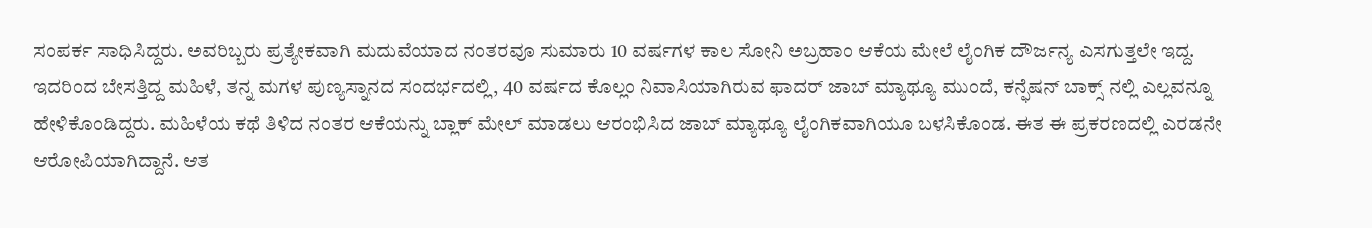ಸಂಪರ್ಕ ಸಾಧಿಸಿದ್ದರು. ಅವರಿಬ್ಬರು ಪ್ರತ್ಯೇಕವಾಗಿ ಮದುವೆಯಾದ ನಂತರವೂ ಸುಮಾರು 10 ವರ್ಷಗಳ ಕಾಲ ಸೋನಿ ಅಬ್ರಹಾಂ ಆಕೆಯ ಮೇಲೆ ಲೈಂಗಿಕ ದೌರ್ಜನ್ಯ ಎಸಗುತ್ತಲೇ ಇದ್ದ.
ಇದರಿಂದ ಬೇಸತ್ತಿದ್ದ ಮಹಿಳೆ, ತನ್ನ ಮಗಳ ಪುಣ್ಯಸ್ನಾನದ ಸಂದರ್ಭದಲ್ಲಿ, 40 ವರ್ಷದ ಕೊಲ್ಲಂ ನಿವಾಸಿಯಾಗಿರುವ ಫಾದರ್ ಜಾಬ್ ಮ್ಯಾಥ್ಯೂ ಮುಂದೆ, ಕನ್ಫೆಷನ್ ಬಾಕ್ಸ್ ನಲ್ಲಿ ಎಲ್ಲವನ್ನೂ ಹೇಳಿಕೊಂಡಿದ್ದರು. ಮಹಿಳೆಯ ಕಥೆ ತಿಳಿದ ನಂತರ ಆಕೆಯನ್ನು ಬ್ಲಾಕ್ ಮೇಲ್ ಮಾಡಲು ಆರಂಭಿಸಿದ ಜಾಬ್ ಮ್ಯಾಥ್ಯೂ ಲೈಂಗಿಕವಾಗಿಯೂ ಬಳಸಿಕೊಂಡ. ಈತ ಈ ಪ್ರಕರಣದಲ್ಲಿ ಎರಡನೇ ಆರೋಪಿಯಾಗಿದ್ದಾನೆ. ಆತ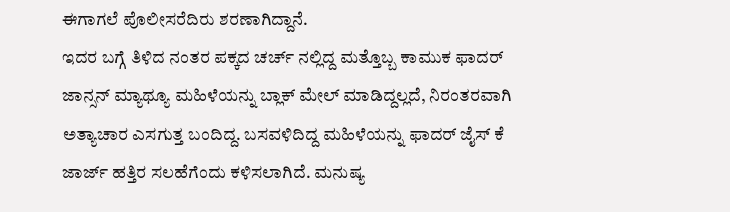ಈಗಾಗಲೆ ಪೊಲೀಸರೆದಿರು ಶರಣಾಗಿದ್ದಾನೆ.
ಇದರ ಬಗ್ಗೆ ತಿಳಿದ ನಂತರ ಪಕ್ಕದ ಚರ್ಚ್ ನಲ್ಲಿದ್ದ ಮತ್ತೊಬ್ಬ ಕಾಮುಕ ಫಾದರ್ ಜಾನ್ಸನ್ ಮ್ಯಾಥ್ಯೂ ಮಹಿಳೆಯನ್ನು ಬ್ಲಾಕ್ ಮೇಲ್ ಮಾಡಿದ್ದಲ್ಲದೆ, ನಿರಂತರವಾಗಿ ಅತ್ಯಾಚಾರ ಎಸಗುತ್ತ ಬಂದಿದ್ದ. ಬಸವಳಿದಿದ್ದ ಮಹಿಳೆಯನ್ನು ಫಾದರ್ ಜೈಸ್ ಕೆ ಜಾರ್ಜ್ ಹತ್ತಿರ ಸಲಹೆಗೆಂದು ಕಳಿಸಲಾಗಿದೆ. ಮನುಷ್ಯ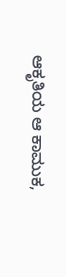ಆಕೃತಿಯ ಆ ಕಾಮುಕ,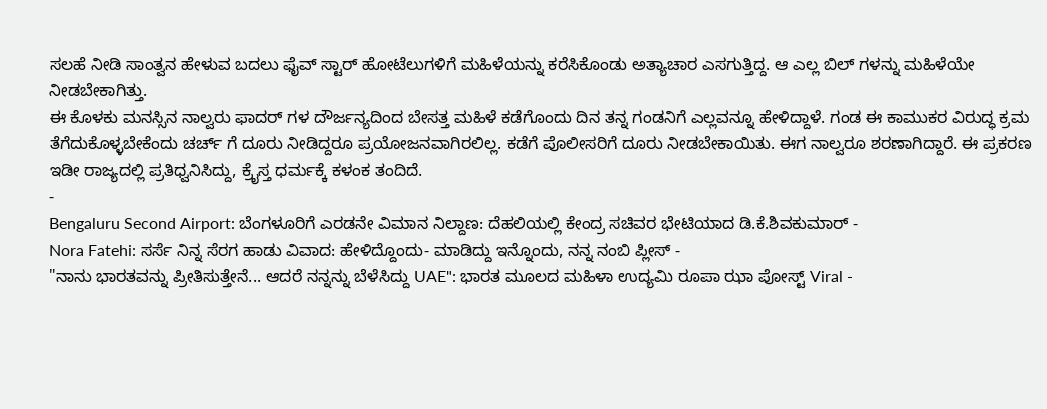ಸಲಹೆ ನೀಡಿ ಸಾಂತ್ವನ ಹೇಳುವ ಬದಲು ಫೈವ್ ಸ್ಟಾರ್ ಹೋಟೆಲುಗಳಿಗೆ ಮಹಿಳೆಯನ್ನು ಕರೆಸಿಕೊಂಡು ಅತ್ಯಾಚಾರ ಎಸಗುತ್ತಿದ್ದ. ಆ ಎಲ್ಲ ಬಿಲ್ ಗಳನ್ನು ಮಹಿಳೆಯೇ ನೀಡಬೇಕಾಗಿತ್ತು.
ಈ ಕೊಳಕು ಮನಸ್ಸಿನ ನಾಲ್ವರು ಫಾದರ್ ಗಳ ದೌರ್ಜನ್ಯದಿಂದ ಬೇಸತ್ತ ಮಹಿಳೆ ಕಡೆಗೊಂದು ದಿನ ತನ್ನ ಗಂಡನಿಗೆ ಎಲ್ಲವನ್ನೂ ಹೇಳಿದ್ದಾಳೆ. ಗಂಡ ಈ ಕಾಮುಕರ ವಿರುದ್ಧ ಕ್ರಮ ತೆಗೆದುಕೊಳ್ಳಬೇಕೆಂದು ಚರ್ಚ್ ಗೆ ದೂರು ನೀಡಿದ್ದರೂ ಪ್ರಯೋಜನವಾಗಿರಲಿಲ್ಲ. ಕಡೆಗೆ ಪೊಲೀಸರಿಗೆ ದೂರು ನೀಡಬೇಕಾಯಿತು. ಈಗ ನಾಲ್ವರೂ ಶರಣಾಗಿದ್ದಾರೆ. ಈ ಪ್ರಕರಣ ಇಡೀ ರಾಜ್ಯದಲ್ಲಿ ಪ್ರತಿಧ್ವನಿಸಿದ್ದು, ಕ್ರೈಸ್ತ ಧರ್ಮಕ್ಕೆ ಕಳಂಕ ತಂದಿದೆ.
-
Bengaluru Second Airport: ಬೆಂಗಳೂರಿಗೆ ಎರಡನೇ ವಿಮಾನ ನಿಲ್ದಾಣ: ದೆಹಲಿಯಲ್ಲಿ ಕೇಂದ್ರ ಸಚಿವರ ಭೇಟಿಯಾದ ಡಿ.ಕೆ.ಶಿವಕುಮಾರ್ -
Nora Fatehi: ಸರ್ಸೆ ನಿನ್ನ ಸೆರಗ ಹಾಡು ವಿವಾದ: ಹೇಳಿದ್ದೊಂದು- ಮಾಡಿದ್ದು ಇನ್ನೊಂದು, ನನ್ನ ನಂಬಿ ಪ್ಲೀಸ್ -
"ನಾನು ಭಾರತವನ್ನು ಪ್ರೀತಿಸುತ್ತೇನೆ... ಆದರೆ ನನ್ನನ್ನು ಬೆಳೆಸಿದ್ದು UAE": ಭಾರತ ಮೂಲದ ಮಹಿಳಾ ಉದ್ಯಮಿ ರೂಪಾ ಝಾ ಪೋಸ್ಟ್ Viral -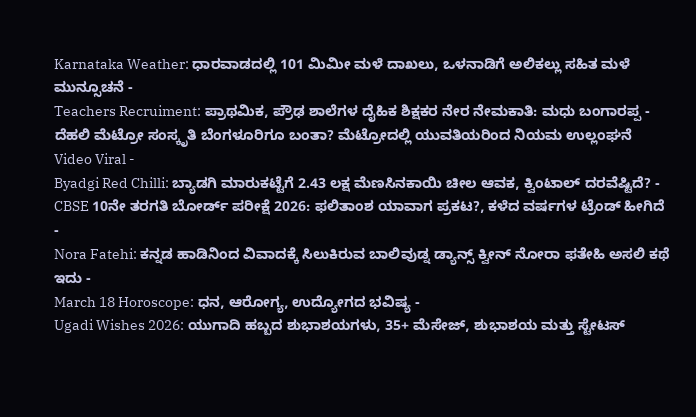Karnataka Weather: ಧಾರವಾಡದಲ್ಲಿ 101 ಮಿಮೀ ಮಳೆ ದಾಖಲು, ಒಳನಾಡಿಗೆ ಅಲಿಕಲ್ಲು ಸಹಿತ ಮಳೆ ಮುನ್ಸೂಚನೆ -
Teachers Recruiment: ಪ್ರಾಥಮಿಕ, ಪ್ರೌಢ ಶಾಲೆಗಳ ದೈಹಿಕ ಶಿಕ್ಷಕರ ನೇರ ನೇಮಕಾತಿ: ಮಧು ಬಂಗಾರಪ್ಪ -
ದೆಹಲಿ ಮೆಟ್ರೋ ಸಂಸ್ಕೃತಿ ಬೆಂಗಳೂರಿಗೂ ಬಂತಾ? ಮೆಟ್ರೋದಲ್ಲಿ ಯುವತಿಯರಿಂದ ನಿಯಮ ಉಲ್ಲಂಘನೆ Video Viral -
Byadgi Red Chilli: ಬ್ಯಾಡಗಿ ಮಾರುಕಟ್ಟೆಗೆ 2.43 ಲಕ್ಷ ಮೆಣಸಿನಕಾಯಿ ಚೀಲ ಆವಕ, ಕ್ವಿಂಟಾಲ್ ದರವೆಷ್ಟಿದೆ? -
CBSE 10ನೇ ತರಗತಿ ಬೋರ್ಡ್ ಪರೀಕ್ಷೆ 2026: ಫಲಿತಾಂಶ ಯಾವಾಗ ಪ್ರಕಟ?, ಕಳೆದ ವರ್ಷಗಳ ಟ್ರೆಂಡ್ ಹೀಗಿದೆ -
Nora Fatehi: ಕನ್ನಡ ಹಾಡಿನಿಂದ ವಿವಾದಕ್ಕೆ ಸಿಲುಕಿರುವ ಬಾಲಿವುಡ್ನ ಡ್ಯಾನ್ಸ್ ಕ್ವೀನ್ ನೋರಾ ಫತೇಹಿ ಅಸಲಿ ಕಥೆ ಇದು -
March 18 Horoscope: ಧನ, ಆರೋಗ್ಯ, ಉದ್ಯೋಗದ ಭವಿಷ್ಯ -
Ugadi Wishes 2026: ಯುಗಾದಿ ಹಬ್ಬದ ಶುಭಾಶಯಗಳು, 35+ ಮೆಸೇಜ್, ಶುಭಾಶಯ ಮತ್ತು ಸ್ಟೇಟಸ್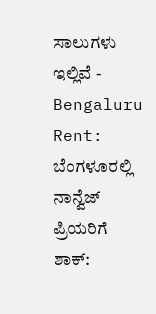ಸಾಲುಗಳು ಇಲ್ಲಿವೆ -
Bengaluru Rent: ಬೆಂಗಳೂರಲ್ಲಿ ನಾನ್ವೆಜ್ ಪ್ರಿಯರಿಗೆ ಶಾಕ್: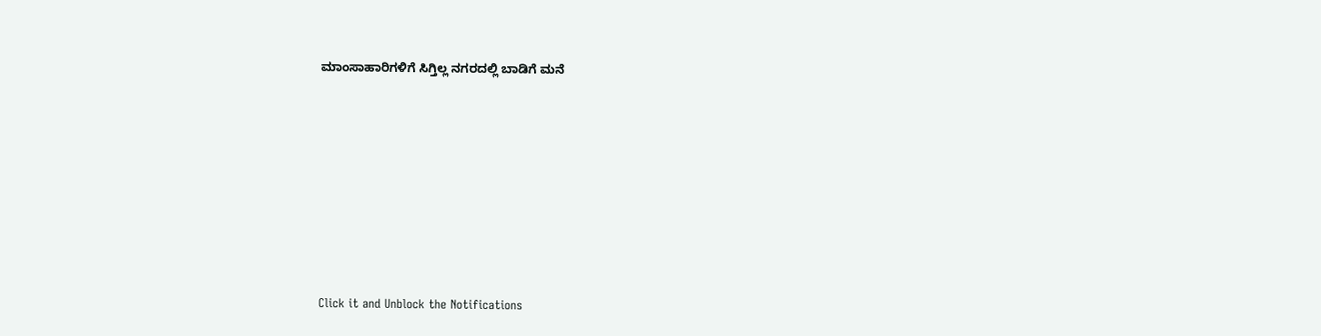ಮಾಂಸಾಹಾರಿಗಳಿಗೆ ಸಿಗ್ತಿಲ್ಲ ನಗರದಲ್ಲಿ ಬಾಡಿಗೆ ಮನೆ












Click it and Unblock the Notifications